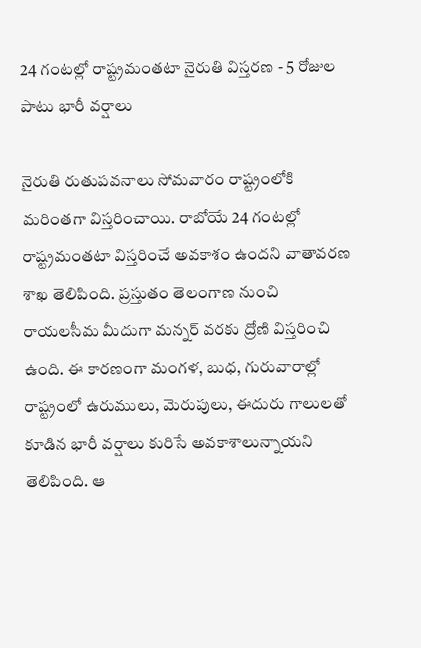24 గంటల్లో రాష్ట్రమంతటా నైరుతి విస్తరణ - 5 రోజుల పాటు భారీ వర్షాలు

నైరుతి రుతుపవనాలు సోమవారం రాష్ట్రంలోకి మరింతగా విస్తరించాయి. రాబోయే 24 గంటల్లో రాష్ట్రమంతటా విస్తరించే అవకాశం ఉందని వాతావరణ శాఖ తెలిపింది. ప్రస్తుతం తెలంగాణ నుంచి రాయలసీమ మీదుగా మన్నర్ వరకు ద్రోణి విస్తరించి ఉంది. ఈ కారణంగా మంగళ, బుధ, గురువారాల్లో రాష్ట్రంలో ఉరుములు, మెరుపులు, ఈదురు గాలులతో కూడిన భారీ వర్షాలు కురిసే అవకాశాలున్నాయని తెలిపింది. ఆ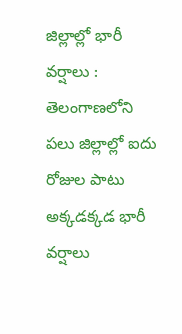జిల్లాల్లో భారీ వర్షాలు : తెలంగాణలోని పలు జిల్లాల్లో ఐదు రోజుల పాటు అక్కడక్కడ భారీ వర్షాలు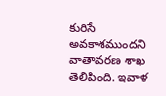కురిసే అవకాశముందని వాతావరణ శాఖ తెలిపింది. ఇవాళ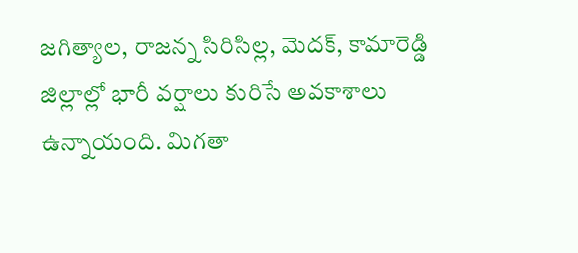జగిత్యాల, రాజన్న సిరిసిల్ల, మెదక్, కామారెడ్డి జిల్లాల్లో భారీ వర్షాలు కురిసే అవకాశాలు ఉన్నాయంది. మిగతా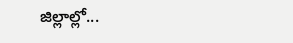జిల్లాల్లో...